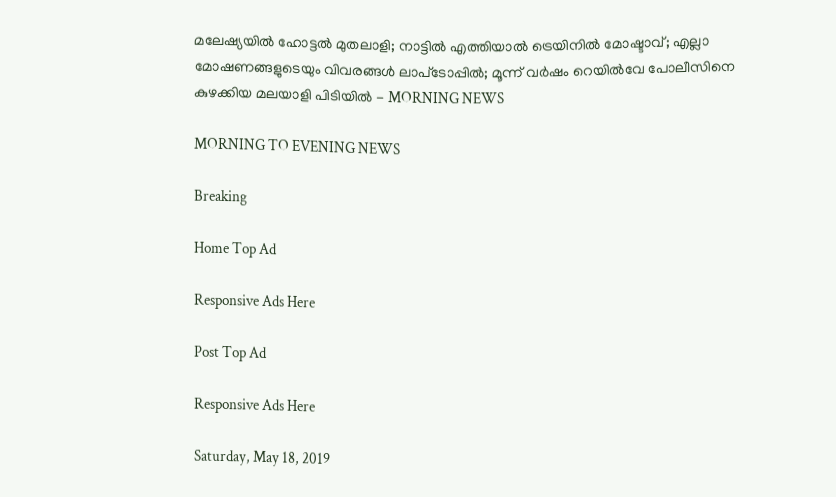മലേഷ്യയില്‍ ഹോട്ടല്‍ മുതലാളി; നാട്ടില്‍ എത്തിയാല്‍ ട്രെയിനില്‍ മോഷ്ടാവ്; എല്ലാ മോഷണങ്ങളുടെയും വിവരങ്ങള്‍ ലാപ്‌ടോപ്പില്‍; മൂന്ന് വര്‍ഷം റെയില്‍വേ പോലീസിനെ കുഴക്കിയ മലയാളി പിടിയില്‍ - MORNING NEWS

MORNING TO EVENING NEWS

Breaking

Home Top Ad

Responsive Ads Here

Post Top Ad

Responsive Ads Here

Saturday, May 18, 2019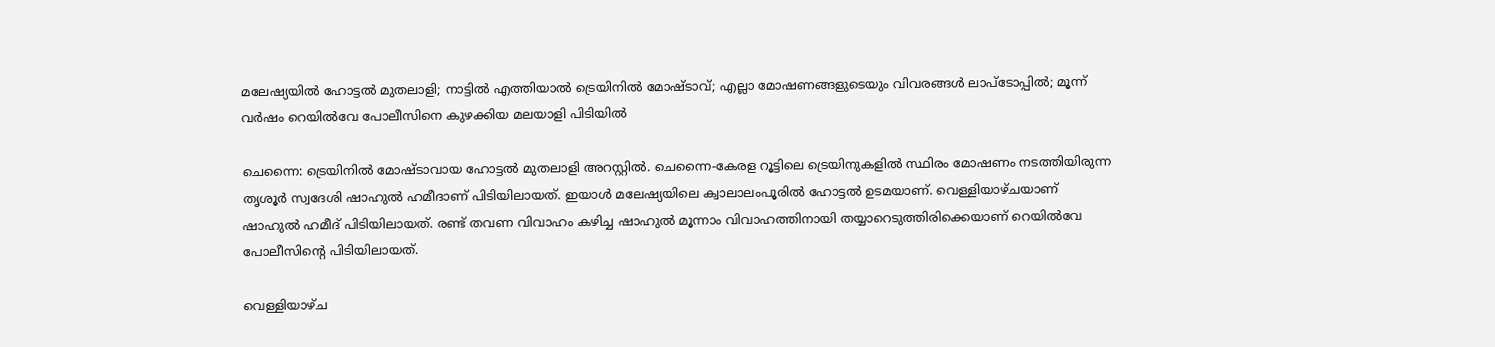മലേഷ്യയില്‍ ഹോട്ടല്‍ മുതലാളി; നാട്ടില്‍ എത്തിയാല്‍ ട്രെയിനില്‍ മോഷ്ടാവ്; എല്ലാ മോഷണങ്ങളുടെയും വിവരങ്ങള്‍ ലാപ്‌ടോപ്പില്‍; മൂന്ന് വര്‍ഷം റെയില്‍വേ പോലീസിനെ കുഴക്കിയ മലയാളി പിടിയില്‍

ചെന്നൈ: ട്രെയിനില്‍ മോഷ്ടാവായ ഹോട്ടല്‍ മുതലാളി അറസ്റ്റില്‍. ചെന്നൈ-കേരള റൂട്ടിലെ ട്രെയിനുകളില്‍ സ്ഥിരം മോഷണം നടത്തിയിരുന്ന തൃശൂര്‍ സ്വദേശി ഷാഹുല്‍ ഹമീദാണ് പിടിയിലായത്. ഇയാള്‍ മലേഷ്യയിലെ ക്വാലാലംപൂരില്‍ ഹോട്ടല്‍ ഉടമയാണ്. വെള്ളിയാഴ്ചയാണ് ഷാഹുല്‍ ഹമീദ് പിടിയിലായത്. രണ്ട് തവണ വിവാഹം കഴിച്ച ഷാഹുല്‍ മൂന്നാം വിവാഹത്തിനായി തയ്യാറെടുത്തിരിക്കെയാണ് റെയില്‍വേ പോലീസിന്റെ പിടിയിലായത്.

വെള്ളിയാഴ്ച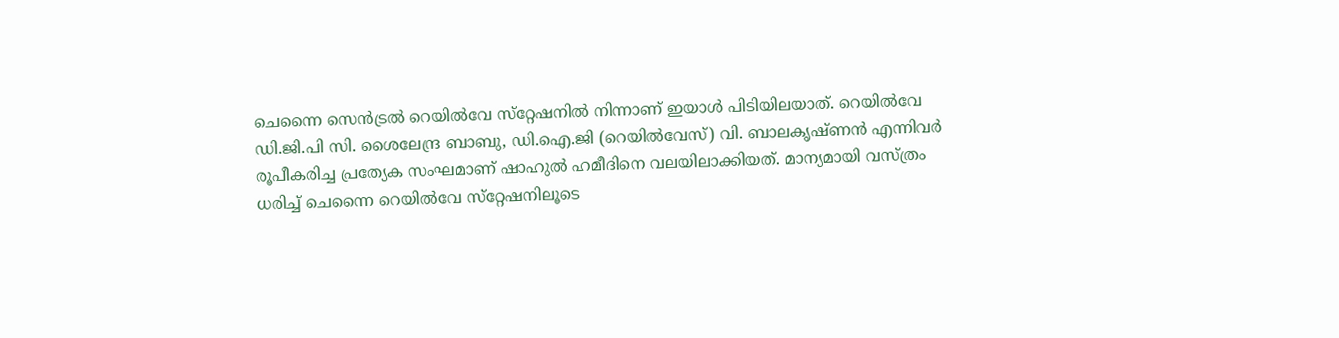ചെന്നൈ സെന്‍ട്രല്‍ റെയില്‍വേ സ്‌റ്റേഷനില്‍ നിന്നാണ് ഇയാള്‍ പിടിയിലയാത്. റെയില്‍വേ ഡി.ജി.പി സി. ശൈലേന്ദ്ര ബാബു, ഡി.ഐ.ജി (റെയില്‍വേസ്) വി. ബാലകൃഷ്ണന്‍ എന്നിവര്‍ രൂപീകരിച്ച പ്രത്യേക സംഘമാണ് ഷാഹുല്‍ ഹമീദിനെ വലയിലാക്കിയത്. മാന്യമായി വസ്ത്രം ധരിച്ച് ചെന്നൈ റെയില്‍വേ സ്‌റ്റേഷനിലൂടെ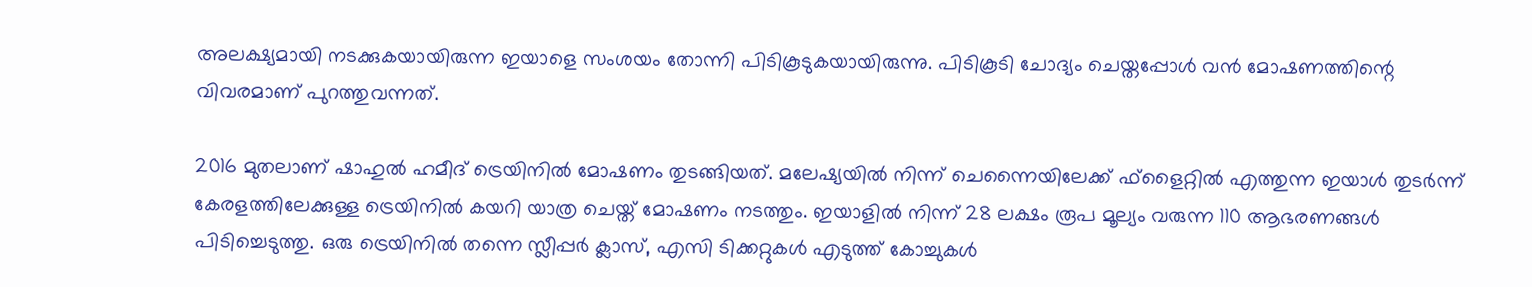അലക്ഷ്യമായി നടക്കുകയായിരുന്ന ഇയാളെ സംശയം തോന്നി പിടികൂടുകയായിരുന്നു. പിടികൂടി ചോദ്യം ചെയ്തപ്പോള്‍ വന്‍ മോഷണത്തിന്റെ വിവരമാണ് പുറത്തുവന്നത്.

2016 മുതലാണ് ഷാഹുല്‍ ഹമീദ് ട്രെയിനില്‍ മോഷണം തുടങ്ങിയത്. മലേഷ്യയില്‍ നിന്ന് ചെന്നൈയിലേക്ക് ഫ്‌ളൈറ്റില്‍ എത്തുന്ന ഇയാള്‍ തുടര്‍ന്ന് കേരളത്തിലേക്കുള്ള ട്രെയിനില്‍ കയറി യാത്ര ചെയ്ത് മോഷണം നടത്തും. ഇയാളില്‍ നിന്ന് 28 ലക്ഷം രൂപ മൂല്യം വരുന്ന 110 ആഭരണങ്ങള്‍ പിടിച്ചെടുത്തു. ഒരു ട്രെയിനില്‍ തന്നെ സ്ലീപ്പര്‍ ക്ലാസ്, എസി ടിക്കറ്റുകള്‍ എടുത്ത് കോച്ചുകള്‍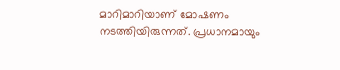മാറിമാറിയാണ് മോഷണം നടത്തിയിരുന്നത്. പ്രധാനമായും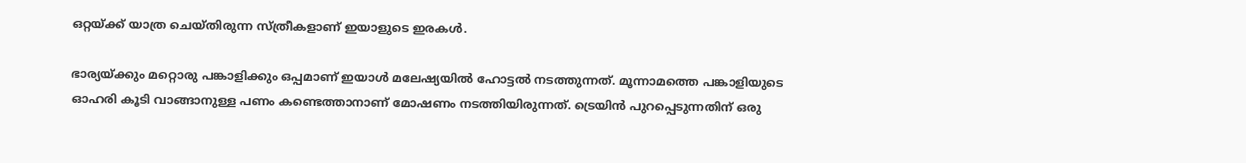ഒറ്റയ്ക്ക് യാത്ര ചെയ്തിരുന്ന സ്ത്രീകളാണ് ഇയാളുടെ ഇരകള്‍.

ഭാര്യയ്ക്കും മറ്റൊരു പങ്കാളിക്കും ഒപ്പമാണ് ഇയാള്‍ മലേഷ്യയില്‍ ഹോട്ടല്‍ നടത്തുന്നത്. മൂന്നാമത്തെ പങ്കാളിയുടെ ഓഹരി കൂടി വാങ്ങാനുള്ള പണം കണ്ടെത്താനാണ് മോഷണം നടത്തിയിരുന്നത്. ട്രെയിന്‍ പുറപ്പെടുന്നതിന് ഒരു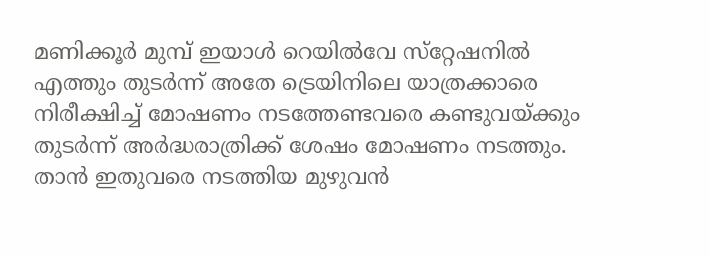മണിക്കൂര്‍ മുമ്പ് ഇയാള്‍ റെയില്‍വേ സ്‌റ്റേഷനില്‍ എത്തും തുടര്‍ന്ന് അതേ ട്രെയിനിലെ യാത്രക്കാരെ നിരീക്ഷിച്ച് മോഷണം നടത്തേണ്ടവരെ കണ്ടുവയ്ക്കും തുടര്‍ന്ന് അര്‍ദ്ധരാത്രിക്ക് ശേഷം മോഷണം നടത്തും. താന്‍ ഇതുവരെ നടത്തിയ മുഴുവന്‍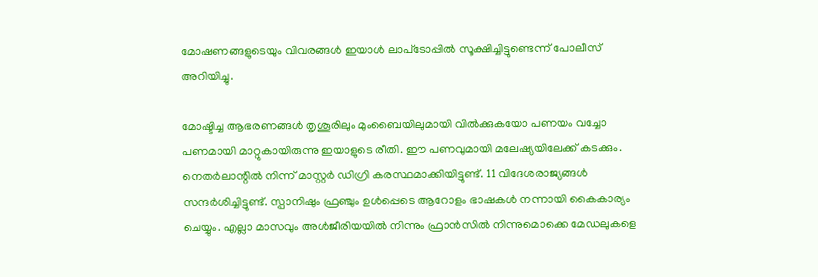മോഷണങ്ങളുടെയും വിവരങ്ങള്‍ ഇയാള്‍ ലാപ്‌ടോപ്പില്‍ സൂക്ഷിച്ചിട്ടുണ്ടെന്ന് പോലീസ് അറിയിച്ചു.

മോഷ്ടിച്ച ആഭരണങ്ങള്‍ തൃശൂരിലും മുംബൈയിലുമായി വില്‍ക്കുകയോ പണയം വച്ചോ പണമായി മാറ്റുകായിരുന്നു ഇയാളുടെ രീതി. ഈ പണവുമായി മലേഷ്യയിലേക്ക് കടക്കും. നെതര്‍ലാന്റില്‍ നിന്ന് മാസ്റ്റര്‍ ഡിഗ്രി കരസ്ഥമാക്കിയിട്ടുണ്ട്. 11 വിദേശരാജ്യങ്ങള്‍ സന്ദര്‍ശിച്ചിട്ടുണ്ട്. സ്പാനിഷും ഫ്രഞ്ചും ഉള്‍പ്പെടെ ആറോളം ഭാഷകള്‍ നന്നായി കൈകാര്യം ചെയ്യും. എല്ലാ മാസവും അള്‍ജീരിയയില്‍ നിന്നും ഫ്രാന്‍സില്‍ നിന്നുമൊക്കെ മേഡലുകളെ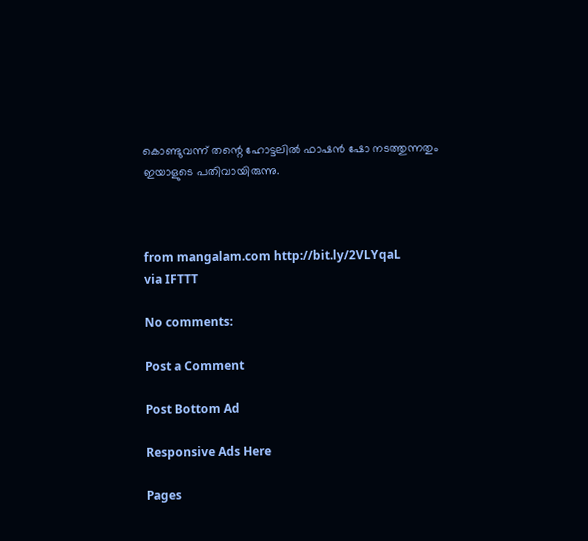കൊണ്ടുവന്ന് തന്റെ ഹോട്ടലില്‍ ഫാഷന്‍ ഷോ നടത്തുന്നതും ഇയാളുടെ പതിവായിരുന്നു.



from mangalam.com http://bit.ly/2VLYqaL
via IFTTT

No comments:

Post a Comment

Post Bottom Ad

Responsive Ads Here

Pages